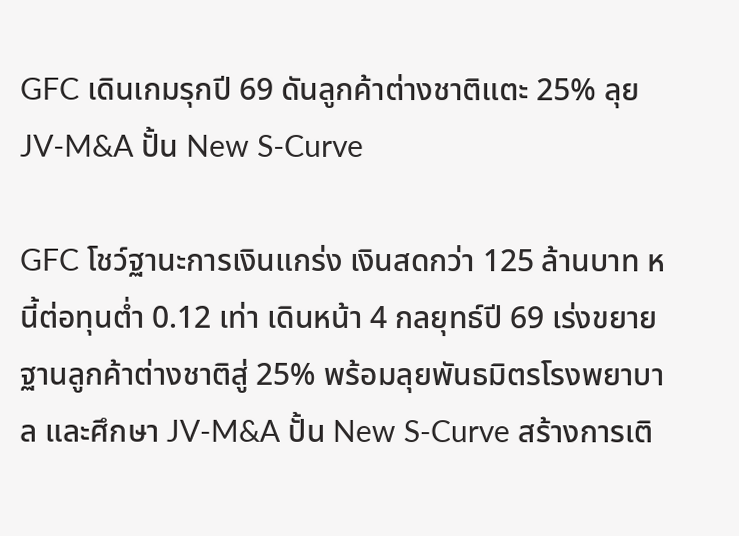GFC เดินเกมรุกปี 69 ดันลูกค้าต่างชาติแตะ 25% ลุย JV-M&A ปั้น New S-Curve

GFC โชว์ฐานะการเงินแกร่ง เงินสดกว่า 125 ล้านบาท หนี้ต่อทุนต่ำ 0.12 เท่า เดินหน้า 4 กลยุทธ์ปี 69 เร่งขยายฐานลูกค้าต่างชาติสู่ 25% พร้อมลุยพันธมิตรโรงพยาบาล และศึกษา JV-M&A ปั้น New S-Curve สร้างการเติ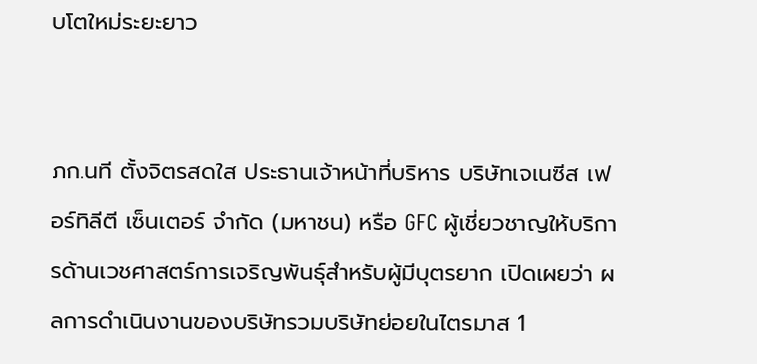บโตใหม่ระยะยาว


ภก.นที ตั้งจิตรสดใส ประธานเจ้าหน้าที่บริหาร บริษัทเจเนซีส เฟอร์ทิลีตี เซ็นเตอร์ จำกัด (มหาชน) หรือ GFC ผู้เชี่ยวชาญให้บริการด้านเวชศาสตร์การเจริญพันธุ์สำหรับผู้มีบุตรยาก เปิดเผยว่า ผลการดำเนินงานของบริษัทรวมบริษัทย่อยในไตรมาส 1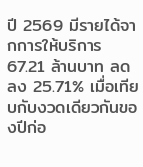ปี 2569 มีรายได้จากการให้บริการ 67.21 ล้านบาท ลดลง 25.71% เมื่อเทียบกับงวดเดียวกันของปีก่อ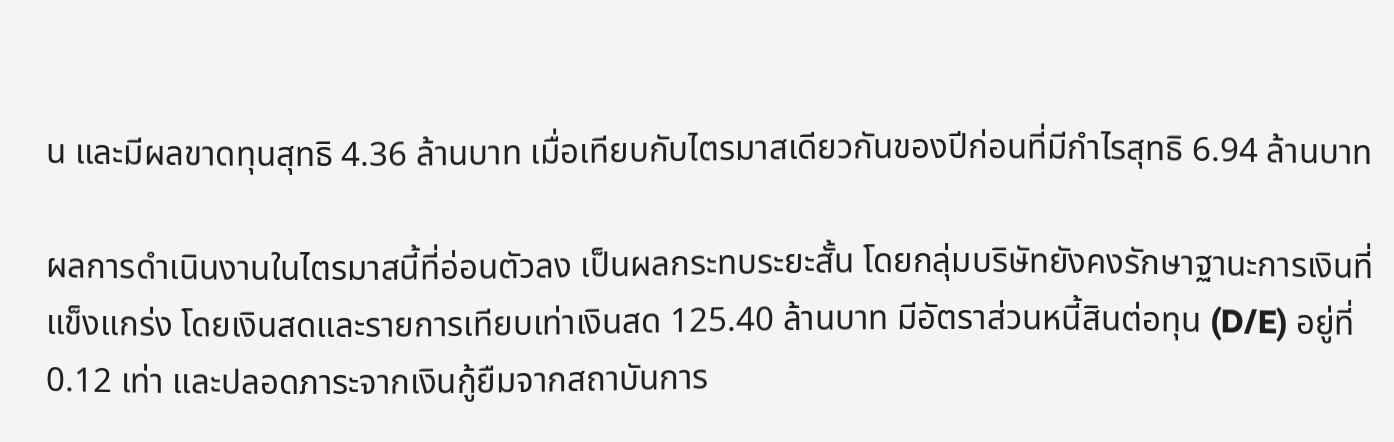น และมีผลขาดทุนสุทธิ 4.36 ล้านบาท เมื่อเทียบกับไตรมาสเดียวกันของปีก่อนที่มีกำไรสุทธิ 6.94 ล้านบาท

ผลการดำเนินงานในไตรมาสนี้ที่อ่อนตัวลง เป็นผลกระทบระยะสั้น โดยกลุ่มบริษัทยังคงรักษาฐานะการเงินที่แข็งแกร่ง โดยเงินสดและรายการเทียบเท่าเงินสด 125.40 ล้านบาท มีอัตราส่วนหนี้สินต่อทุน (D/E) อยู่ที่ 0.12 เท่า และปลอดภาระจากเงินกู้ยืมจากสถาบันการ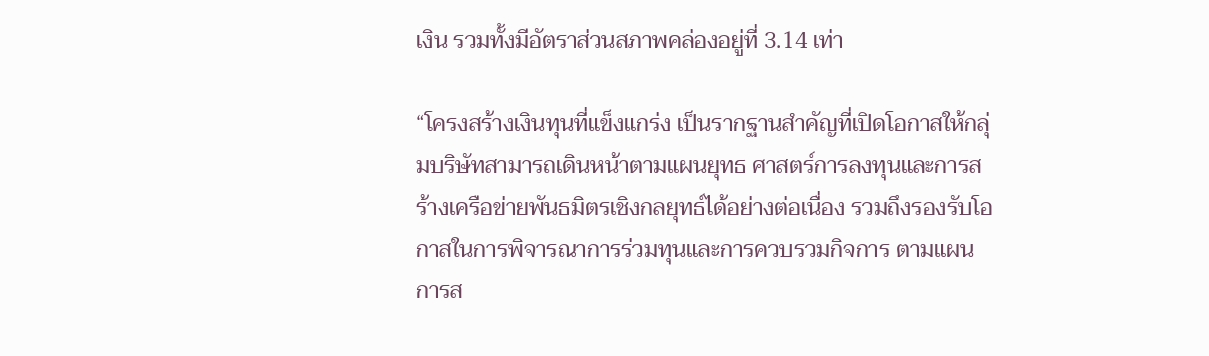เงิน รวมทั้งมีอัตราส่วนสภาพคล่องอยู่ที่ 3.14 เท่า

“โครงสร้างเงินทุนที่แข็งแกร่ง เป็นรากฐานสำคัญที่เปิดโอกาสให้กลุ่มบริษัทสามารถเดินหน้าตามแผนยุทธ ศาสตร์การลงทุนและการสร้างเครือข่ายพันธมิตรเชิงกลยุทธ์ได้อย่างต่อเนื่อง รวมถึงรองรับโอกาสในการพิจารณาการร่วมทุนและการควบรวมกิจการ ตามแผน การส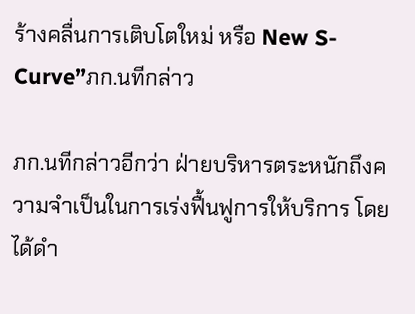ร้างคลื่นการเติบโตใหม่ หรือ New S-Curve”ภก.นทีกล่าว

ภก.นทีกล่าวอีกว่า ฝ่ายบริหารตระหนักถึงความจำเป็นในการเร่งฟื้นฟูการให้บริการ โดยได้ดำ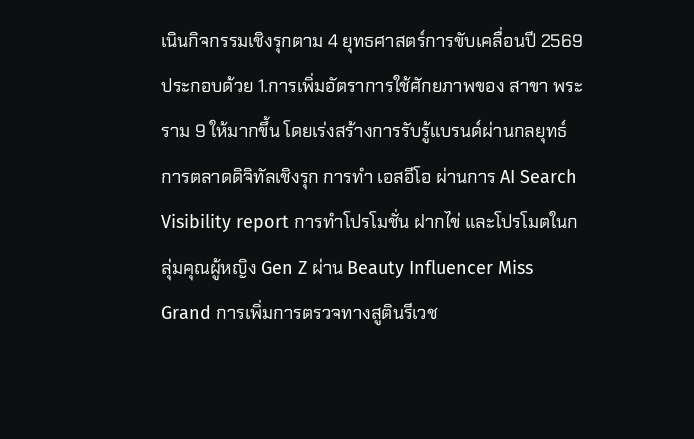เนินกิจกรรมเชิงรุกตาม 4 ยุทธศาสตร์การขับเคลื่อนปี 2569 ประกอบด้วย 1.การเพิ่มอัตราการใช้ศักยภาพของ สาขา พระราม 9 ให้มากขึ้น โดยเร่งสร้างการรับรู้แบรนด์ผ่านกลยุทธ์การตลาดดิจิทัลเชิงรุก การทำ เอสอีโอ ผ่านการ AI Search Visibility report การทำโปรโมชั่น ฝากไข่ และโปรโมตในกลุ่มคุณผู้หญิง Gen Z ผ่าน Beauty Influencer Miss Grand การเพิ่มการตรวจทางสูตินรีเวช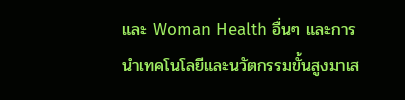และ Woman Health อื่นๆ และการนำเทคโนโลยีและนวัตกรรมขั้นสูงมาเส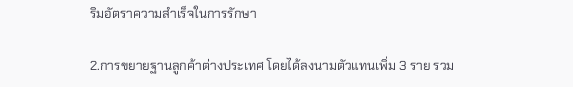ริมอัตราความสำเร็จในการรักษา

2.การขยายฐานลูกค้าต่างประเทศ โดยได้ลงนามตัวแทนเพิ่ม 3 ราย รวม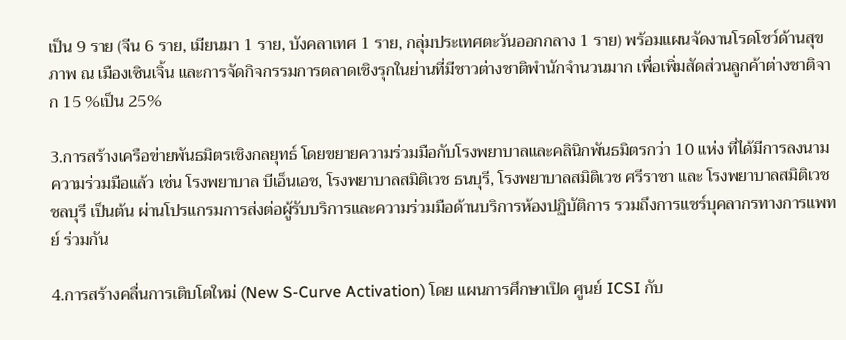เป็น 9 ราย (จีน 6 ราย, เมียนมา 1 ราย, บังคลาเทศ 1 ราย, กลุ่มประเทศตะวันออกกลาง 1 ราย) พร้อมแผนจัดงานโรดโชว์ด้านสุขภาพ ณ เมืองเซินเจิ้น และการจัดกิจกรรมการตลาดเชิงรุกในย่านที่มีชาวต่างชาติพำนักจำนวนมาก เพื่อเพิ่มสัดส่วนลูกค้าต่างชาติจาก 15 %เป็น 25%

3.การสร้างเครือข่ายพันธมิตรเชิงกลยุทธ์ โดยขยายความร่วมมือกับโรงพยาบาลและคลินิกพันธมิตรกว่า 10 แห่ง ที่ได้มีการลงนามความร่วมมือแล้ว เช่น โรงพยาบาล บีเอ็นเอช, โรงพยาบาลสมิติเวช ธนบุรี, โรงพยาบาลสมิติเวช ศรีราชา และ โรงพยาบาลสมิติเวช ชลบุรี เป็นต้น ผ่านโปรแกรมการส่งต่อผู้รับบริการและความร่วมมือด้านบริการห้องปฏิบัติการ รวมถึงการแชร์บุคลากรทางการแพทย์ ร่วมกัน

4.การสร้างคลื่นการเติบโตใหม่ (New S-Curve Activation) โดย แผนการศึกษาเปิด ศูนย์ ICSI กับ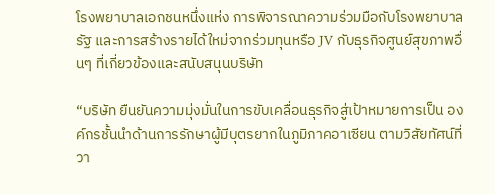โรงพยาบาลเอกชนหนึ่งแห่ง การพิจารณาความร่วมมือกับโรงพยาบาลรัฐ และการสร้างรายได้ใหม่จากร่วมทุนหรือ JV กับธุรกิจศูนย์สุขภาพอื่นๆ ที่เกี่ยวข้องและสนับสนุนบริษัท

“บริษัท ยืนยันความมุ่งมั่นในการขับเคลื่อนธุรกิจสู่เป้าหมายการเป็น องค์กรชั้นนำด้านการรักษาผู้มีบุตรยากในภูมิภาคอาเซียน ตามวิสัยทัศน์ที่วา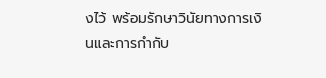งไว้ พร้อมรักษาวินัยทางการเงินและการกำกับ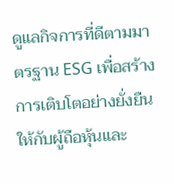ดูแลกิจการที่ดีตามมาตรฐาน ESG เพื่อสร้างการเติบโตอย่างยั่งยืนให้กับผู้ถือหุ้นและ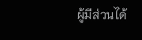ผู้มีส่วนได้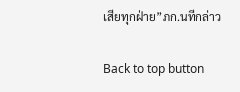เสียทุกฝ่าย”ภก.นทีกล่าว

Back to top button